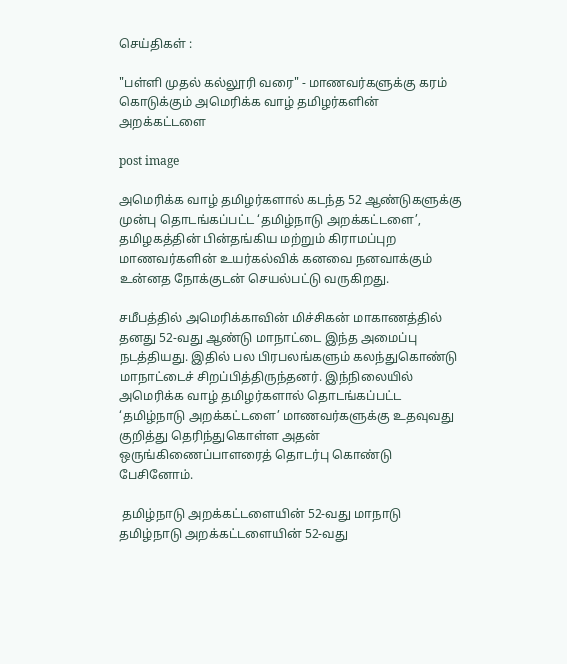செய்திகள் :

"பள்ளி முதல் கல்லூரி வரை" - மாணவர்களுக்கு கரம் கொடுக்கும் அமெரிக்க வாழ் தமிழர்களின் அறக்கட்டளை

post image

அமெரிக்க வாழ் தமிழர்களால் கடந்த 52 ஆண்டுகளுக்கு முன்பு தொடங்கப்பட்ட ‘தமிழ்நாடு அறக்கட்டளை’, தமிழகத்தின் பின்தங்கிய மற்றும் கிராமப்புற மாணவர்களின் உயர்கல்விக் கனவை நனவாக்கும் உன்னத நோக்குடன் செயல்பட்டு வருகிறது.

சமீபத்தில் அமெரிக்காவின் மிச்சிகன் மாகாணத்தில் தனது 52-வது ஆண்டு மாநாட்டை இந்த அமைப்பு நடத்தியது. இதில் பல பிரபலங்களும் கலந்துகொண்டு மாநாட்டைச் சிறப்பித்திருந்தனர். இந்நிலையில் அமெரிக்க வாழ் தமிழர்களால் தொடங்கப்பட்ட ‘தமிழ்நாடு அறக்கட்டளை’ மாணவர்களுக்கு உதவுவது குறித்து தெரிந்துகொள்ள அதன் ஒருங்கிணைப்பாளரைத் தொடர்பு கொண்டு பேசினோம்.

 தமிழ்நாடு அறக்கட்டளையின் 52-வது மாநாடு
தமிழ்நாடு அறக்கட்டளையின் 52-வது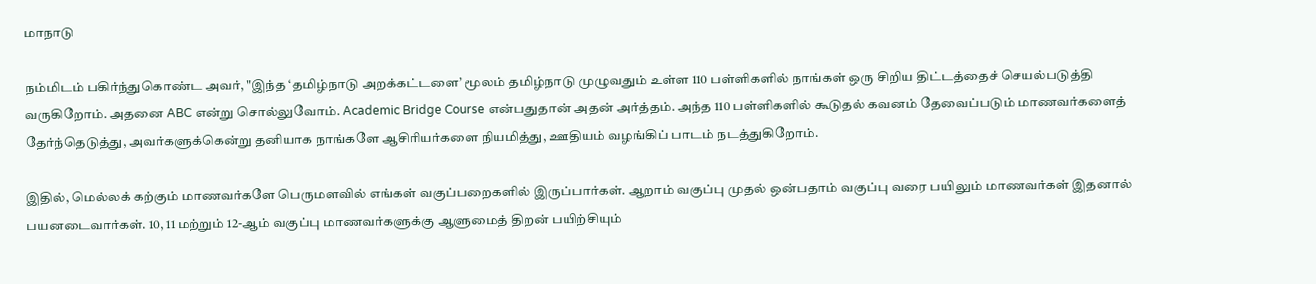மாநாடு

நம்மிடம் பகிர்ந்துகொண்ட அவர், "இந்த ‘தமிழ்நாடு அறக்கட்டளை’ மூலம் தமிழ்நாடு முழுவதும் உள்ள 110 பள்ளிகளில் நாங்கள் ஒரு சிறிய திட்டத்தைச் செயல்படுத்தி வருகிறோம். அதனை ABC என்று சொல்லுவோம். Academic Bridge Course என்பதுதான் அதன் அர்த்தம். அந்த 110 பள்ளிகளில் கூடுதல் கவனம் தேவைப்படும் மாணவர்களைத் தேர்ந்தெடுத்து, அவர்களுக்கென்று தனியாக நாங்களே ஆசிரியர்களை நியமித்து, ஊதியம் வழங்கிப் பாடம் நடத்துகிறோம்.

இதில், மெல்லக் கற்கும் மாணவர்களே பெருமளவில் எங்கள் வகுப்பறைகளில் இருப்பார்கள். ஆறாம் வகுப்பு முதல் ஒன்பதாம் வகுப்பு வரை பயிலும் மாணவர்கள் இதனால் பயனடைவார்கள். 10, 11 மற்றும் 12-ஆம் வகுப்பு மாணவர்களுக்கு ஆளுமைத் திறன் பயிற்சியும்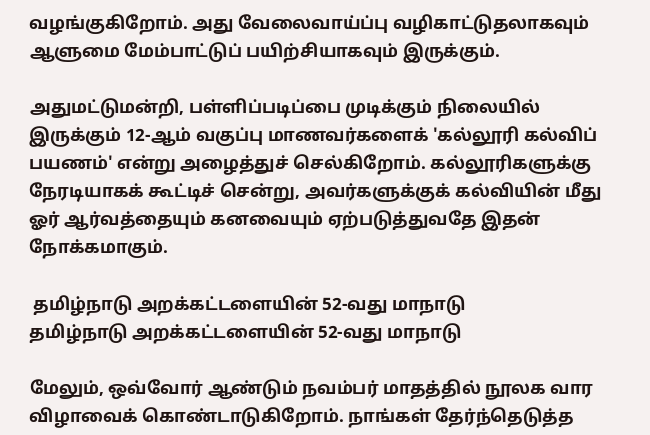வழங்குகிறோம். அது வேலைவாய்ப்பு வழிகாட்டுதலாகவும் ஆளுமை மேம்பாட்டுப் பயிற்சியாகவும் இருக்கும்.

அதுமட்டுமன்றி, பள்ளிப்படிப்பை முடிக்கும் நிலையில் இருக்கும் 12-ஆம் வகுப்பு மாணவர்களைக் 'கல்லூரி கல்விப் பயணம்' என்று அழைத்துச் செல்கிறோம். கல்லூரிகளுக்கு நேரடியாகக் கூட்டிச் சென்று, அவர்களுக்குக் கல்வியின் மீது ஓர் ஆர்வத்தையும் கனவையும் ஏற்படுத்துவதே இதன் நோக்கமாகும்.

 தமிழ்நாடு அறக்கட்டளையின் 52-வது மாநாடு
தமிழ்நாடு அறக்கட்டளையின் 52-வது மாநாடு

மேலும், ஒவ்வோர் ஆண்டும் நவம்பர் மாதத்தில் நூலக வார விழாவைக் கொண்டாடுகிறோம். நாங்கள் தேர்ந்தெடுத்த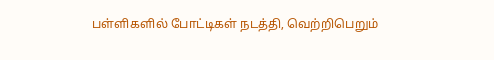பள்ளிகளில் போட்டிகள் நடத்தி, வெற்றிபெறும்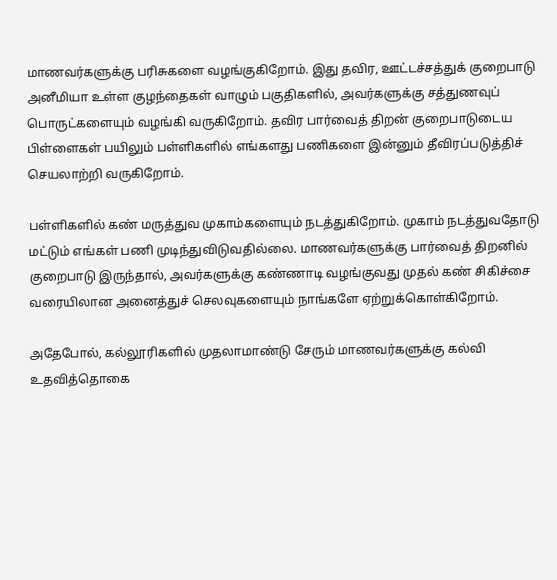மாணவர்களுக்கு பரிசுகளை வழங்குகிறோம். இது தவிர, ஊட்டச்சத்துக் குறைபாடு அனீமியா உள்ள குழந்தைகள் வாழும் பகுதிகளில், அவர்களுக்கு சத்துணவுப் பொருட்களையும் வழங்கி வருகிறோம். தவிர பார்வைத் திறன் குறைபாடுடைய பிள்ளைகள் பயிலும் பள்ளிகளில் எங்களது பணிகளை இன்னும் தீவிரப்படுத்திச் செயலாற்றி வருகிறோம்.

பள்ளிகளில் கண் மருத்துவ முகாம்களையும் நடத்துகிறோம். முகாம் நடத்துவதோடு மட்டும் எங்கள் பணி முடிந்துவிடுவதில்லை. மாணவர்களுக்கு பார்வைத் திறனில் குறைபாடு இருந்தால், அவர்களுக்கு கண்ணாடி வழங்குவது முதல் கண் சிகிச்சை வரையிலான அனைத்துச் செலவுகளையும் நாங்களே ஏற்றுக்கொள்கிறோம்.

அதேபோல், கல்லூரிகளில் முதலாமாண்டு சேரும் மாணவர்களுக்கு கல்வி உதவித்தொகை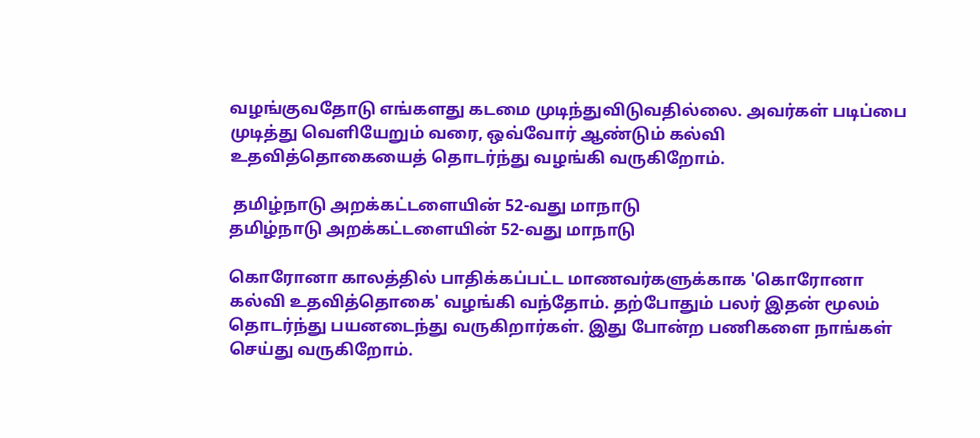வழங்குவதோடு எங்களது கடமை முடிந்துவிடுவதில்லை. அவர்கள் படிப்பை முடித்து வெளியேறும் வரை, ஒவ்வோர் ஆண்டும் கல்வி உதவித்தொகையைத் தொடர்ந்து வழங்கி வருகிறோம்.

 தமிழ்நாடு அறக்கட்டளையின் 52-வது மாநாடு
தமிழ்நாடு அறக்கட்டளையின் 52-வது மாநாடு

கொரோனா காலத்தில் பாதிக்கப்பட்ட மாணவர்களுக்காக 'கொரோனா கல்வி உதவித்தொகை' வழங்கி வந்தோம். தற்போதும் பலர் இதன் மூலம் தொடர்ந்து பயனடைந்து வருகிறார்கள். இது போன்ற பணிகளை நாங்கள் செய்து வருகிறோம்.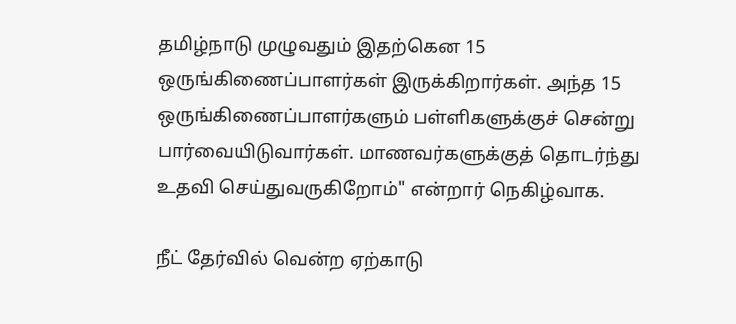தமிழ்நாடு முழுவதும் இதற்கென 15 ஒருங்கிணைப்பாளர்கள் இருக்கிறார்கள். அந்த 15 ஒருங்கிணைப்பாளர்களும் பள்ளிகளுக்குச் சென்று பார்வையிடுவார்கள். மாணவர்களுக்குத் தொடர்ந்து உதவி செய்துவருகிறோம்" என்றார் நெகிழ்வாக.

நீட் தேர்வில் வென்ற ஏற்காடு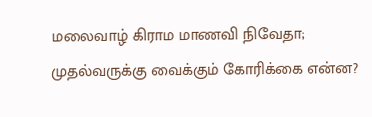மலைவாழ் கிராம மாணவி நிவேதா; முதல்வருக்கு வைக்கும் கோரிக்கை என்ன?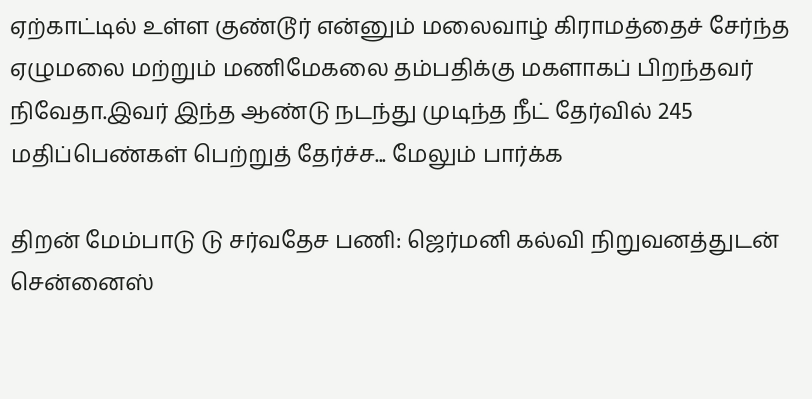ஏற்காட்டில் உள்ள குண்டூர் என்னும் மலைவாழ் கிராமத்தைச் சேர்ந்த ஏழுமலை மற்றும் மணிமேகலை தம்பதிக்கு மகளாகப் பிறந்தவர் நிவேதா.இவர் இந்த ஆண்டு நடந்து முடிந்த நீட் தேர்வில் 245 மதிப்பெண்கள் பெற்றுத் தேர்ச்ச... மேலும் பார்க்க

திறன் மேம்பாடு டு சர்வதேச பணி: ஜெர்மனி கல்வி நிறுவனத்துடன் சென்னைஸ்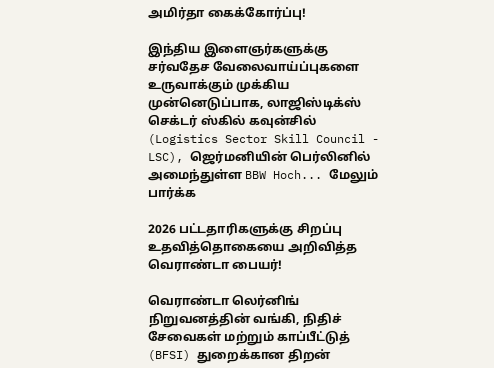அமிர்தா கைக்கோர்ப்பு!

இந்திய இளைஞர்களுக்கு சர்வதேச வேலைவாய்ப்புகளை உருவாக்கும் முக்கிய முன்னெடுப்பாக, லாஜிஸ்டிக்ஸ் செக்டர் ஸ்கில் கவுன்சில் (Logistics Sector Skill Council - LSC), ஜெர்மனியின் பெர்லினில் அமைந்துள்ள BBW Hoch... மேலும் பார்க்க

2026 பட்டதாரிகளுக்கு சிறப்பு உதவித்தொகையை அறிவித்த வெராண்டா பையர்!

வெராண்டா லெர்னிங் நிறுவனத்தின் வங்கி, நிதிச் சேவைகள் மற்றும் காப்பீட்டுத் (BFSI) துறைக்கான திறன்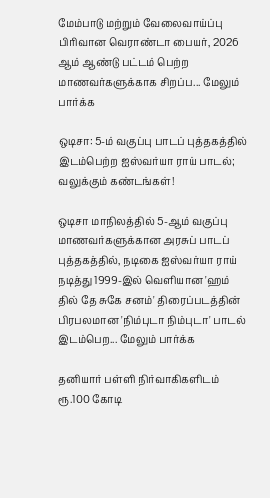மேம்பாடு மற்றும் வேலைவாய்ப்பு பிரிவான வெராண்டா பையர், 2026 ஆம் ஆண்டு பட்டம் பெற்ற மாணவர்களுக்காக சிறப்ப... மேலும் பார்க்க

ஒடிசா: 5-ம் வகுப்பு பாடப் புத்தகத்தில் இடம்பெற்ற ஐஸ்வர்யா ராய் பாடல்; வலுக்கும் கண்டங்கள்!

ஒடிசா மாநிலத்தில் 5-ஆம் வகுப்பு மாணவர்களுக்கான அரசுப் பாடப் புத்தகத்தில், நடிகை ஐஸ்வர்யா ராய் நடித்து 1999-இல் வெளியான 'ஹம் தில் தே சுகே சனம்' திரைப்படத்தின் பிரபலமான 'நிம்புடா நிம்புடா' பாடல் இடம்பெற... மேலும் பார்க்க

தனியார் பள்ளி நிர்வாகிகளிடம் ரூ.100 கோடி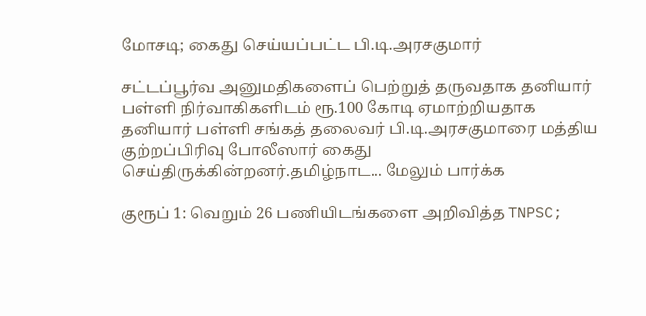மோசடி; கைது செய்யப்பட்ட பி.டி.அரசகுமார்

சட்டப்பூர்வ அனுமதிகளைப் பெற்றுத் தருவதாக தனியார் பள்ளி நிர்வாகிகளிடம் ரூ.100 கோடி ஏமாற்றியதாக தனியார் பள்ளி சங்கத் தலைவர் பி.டி.அரசகுமாரை மத்திய குற்றப்பிரிவு போலீஸார் கைது செய்திருக்கின்றனர்.தமிழ்நாட... மேலும் பார்க்க

குரூப் 1: வெறும் 26 பணியிடங்களை அறிவித்த TNPSC;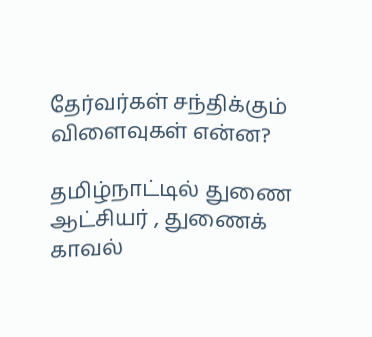தேர்வர்கள் சந்திக்கும் விளைவுகள் என்ன?

தமிழ்நாட்டில் துணை ஆட்சியர் , துணைக் காவல்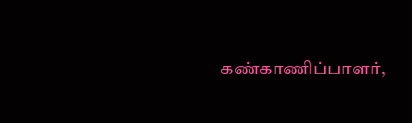கண்காணிப்பாளர்,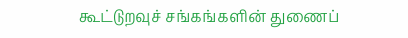கூட்டுறவுச் சங்கங்களின் துணைப்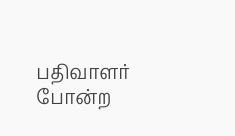பதிவாளர் போன்ற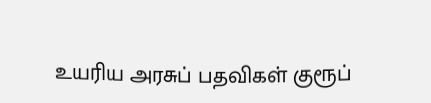உயரிய அரசுப் பதவிகள் குரூப்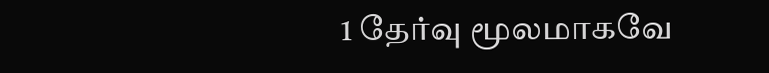1 தேர்வு மூலமாகவே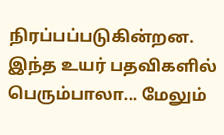நிரப்பப்படுகின்றன. இந்த உயர் பதவிகளில் பெரும்பாலா... மேலும்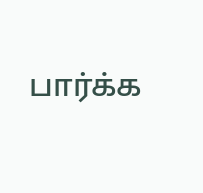பார்க்க